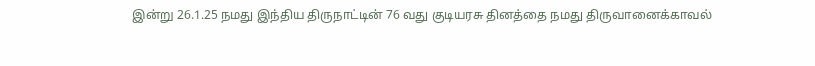இன்று 26.1.25 நமது இந்திய திருநாட்டின் 76 வது குடியரசு தினத்தை நமது திருவானைக்காவல்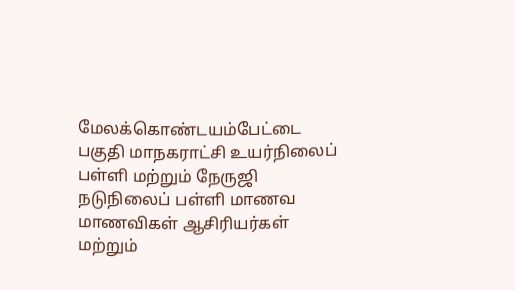மேலக்கொண்டயம்பேட்டை பகுதி மாநகராட்சி உயர்நிலைப் பள்ளி மற்றும் நேருஜி நடுநிலைப் பள்ளி மாணவ மாணவிகள் ஆசிரியர்கள் மற்றும்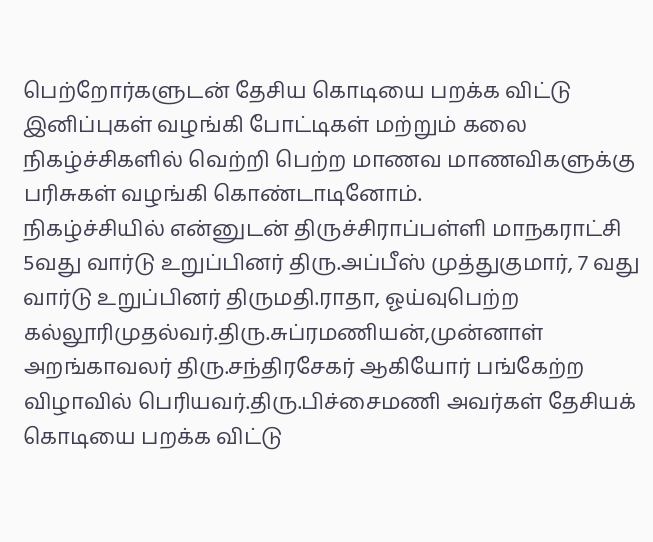பெற்றோர்களுடன் தேசிய கொடியை பறக்க விட்டு இனிப்புகள் வழங்கி போட்டிகள் மற்றும் கலை நிகழ்ச்சிகளில் வெற்றி பெற்ற மாணவ மாணவிகளுக்கு பரிசுகள் வழங்கி கொண்டாடினோம்.
நிகழ்ச்சியில் என்னுடன் திருச்சிராப்பள்ளி மாநகராட்சி 5வது வார்டு உறுப்பினர் திரு.அப்பீஸ் முத்துகுமார், 7 வது வார்டு உறுப்பினர் திருமதி.ராதா, ஓய்வுபெற்ற கல்லூரிமுதல்வர்.திரு.சுப்ரமணியன்,முன்னாள் அறங்காவலர் திரு.சந்திரசேகர் ஆகியோர் பங்கேற்ற விழாவில் பெரியவர்.திரு.பிச்சைமணி அவர்கள் தேசியக் கொடியை பறக்க விட்டு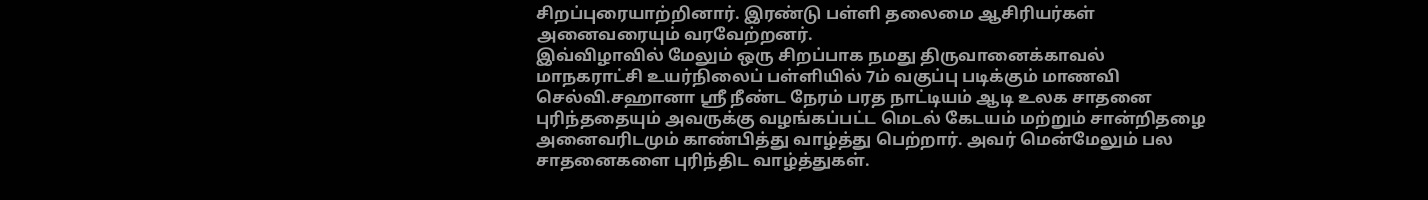சிறப்புரையாற்றினார். இரண்டு பள்ளி தலைமை ஆசிரியர்கள் அனைவரையும் வரவேற்றனர்.
இவ்விழாவில் மேலும் ஒரு சிறப்பாக நமது திருவானைக்காவல் மாநகராட்சி உயர்நிலைப் பள்ளியில் 7ம் வகுப்பு படிக்கும் மாணவி செல்வி.சஹானா ஸ்ரீ நீண்ட நேரம் பரத நாட்டியம் ஆடி உலக சாதனை புரிந்ததையும் அவருக்கு வழங்கப்பட்ட மெடல் கேடயம் மற்றும் சான்றிதழை அனைவரிடமும் காண்பித்து வாழ்த்து பெற்றார். அவர் மென்மேலும் பல சாதனைகளை புரிந்திட வாழ்த்துகள்.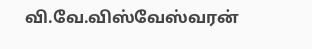வி.வே.விஸ்வேஸ்வரன்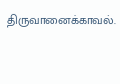திருவானைக்காவல்.